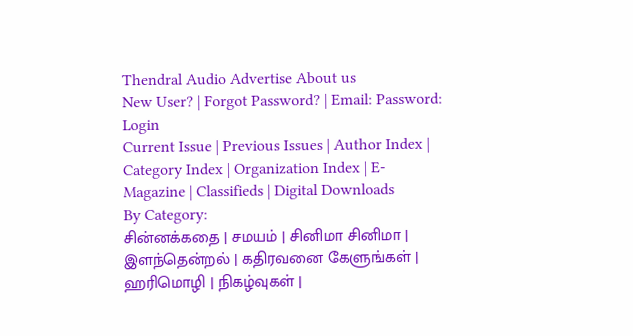Thendral Audio Advertise About us
New User? | Forgot Password? | Email: Password: Login
Current Issue | Previous Issues | Author Index | Category Index | Organization Index | E-Magazine | Classifieds | Digital Downloads
By Category:
சின்னக்கதை | சமயம் | சினிமா சினிமா | இளந்தென்றல் | கதிரவனை கேளுங்கள் | ஹரிமொழி | நிகழ்வுகள் |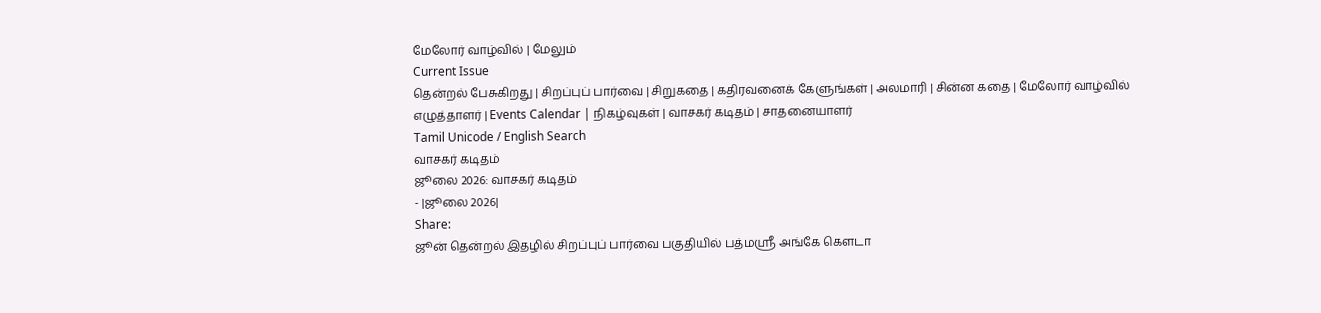மேலோர் வாழ்வில் | மேலும்
Current Issue
தென்றல் பேசுகிறது | சிறப்புப் பார்வை | சிறுகதை | கதிரவனைக் கேளுங்கள் | அலமாரி | சின்ன கதை | மேலோர் வாழ்வில்
எழுத்தாளர் | Events Calendar | நிகழ்வுகள் | வாசகர் கடிதம் | சாதனையாளர்
Tamil Unicode / English Search
வாசகர் கடிதம்
ஜூலை 2026: வாசகர் கடிதம்
- |ஜூலை 2026|
Share:
ஜூன் தென்றல் இதழில் சிறப்புப் பார்வை பகுதியில் பத்மஸ்ரீ அங்கே கௌடா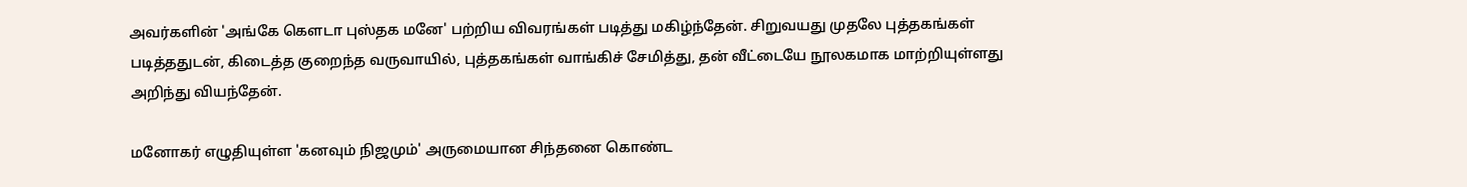அவர்களின் 'அங்கே கௌடா புஸ்தக மனே' பற்றிய விவரங்கள் படித்து மகிழ்ந்தேன். சிறுவயது முதலே புத்தகங்கள் படித்ததுடன், கிடைத்த குறைந்த வருவாயில், புத்தகங்கள் வாங்கிச் சேமித்து, தன் வீட்டையே நூலகமாக மாற்றியுள்ளது அறிந்து வியந்தேன்.

மனோகர் எழுதியுள்ள 'கனவும் நிஜமும்' அருமையான சிந்தனை கொண்ட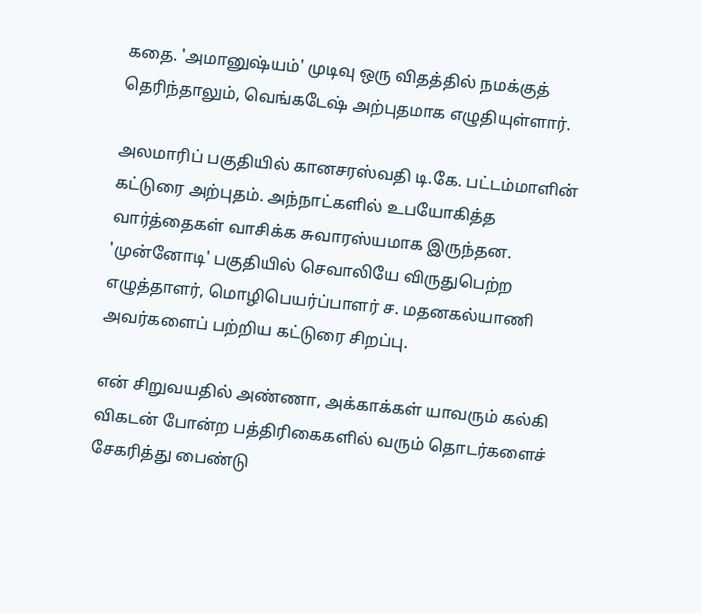கதை. 'அமானுஷ்யம்' முடிவு ஒரு விதத்தில் நமக்குத் தெரிந்தாலும், வெங்கடேஷ் அற்புதமாக எழுதியுள்ளார்.

அலமாரிப் பகுதியில் கானசரஸ்வதி டி.கே. பட்டம்மாளின் கட்டுரை அற்புதம். அந்நாட்களில் உபயோகித்த வார்த்தைகள் வாசிக்க சுவாரஸ்யமாக இருந்தன. 'முன்னோடி' பகுதியில் செவாலியே விருதுபெற்ற எழுத்தாளர், மொழிபெயர்ப்பாளர் ச. மதனகல்யாணி அவர்களைப் பற்றிய கட்டுரை சிறப்பு.

என் சிறுவயதில் அண்ணா, அக்காக்கள் யாவரும் கல்கி விகடன் போன்ற பத்திரிகைகளில் வரும் தொடர்களைச் சேகரித்து பைண்டு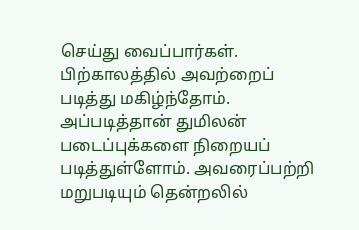செய்து வைப்பார்கள். பிற்காலத்தில் அவற்றைப் படித்து மகிழ்ந்தோம். அப்படித்தான் துமிலன் படைப்புக்களை நிறையப் படித்துள்ளோம். அவரைப்பற்றி மறுபடியும் தென்றலில்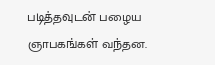படித்தவுடன் பழைய ஞாபகங்கள் வந்தன.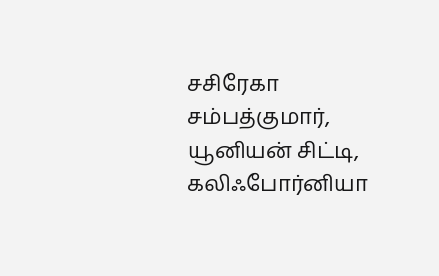சசிரேகா சம்பத்குமார்,
யூனியன் சிட்டி, கலிஃபோர்னியா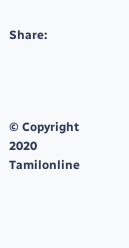Share:




© Copyright 2020 Tamilonline